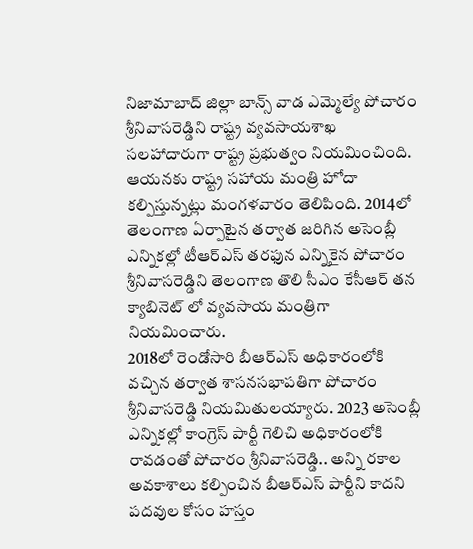నిజామాబాద్ జిల్లా బాన్స్ వాడ ఎమ్మెల్యే పోచారం శ్రీనివాసరెడ్డిని రాష్ట్ర వ్యవసాయశాఖ సలహాదారుగా రాష్ట్ర ప్రభుత్వం నియమించింది. ఆయనకు రాష్ట్ర సహాయ మంత్రి హోదా కల్పిస్తున్నట్లు మంగళవారం తెలిపింది. 2014లో తెలంగాణ ఏర్పాటైన తర్వాత జరిగిన అసెంబ్లీ ఎన్నికల్లో టీఆర్ఎస్ తరఫున ఎన్నికైన పోచారం శ్రీనివాసరెడ్డిని తెలంగాణ తొలి సీఎం కేసీఆర్ తన క్యాబినెట్ లో వ్యవసాయ మంత్రిగా నియమించారు.
2018లో రెండోసారి బీఆర్ఎస్ అధికారంలోకి వచ్చిన తర్వాత శాసనసభాపతిగా పోచారం శ్రీనివాసరెడ్డి నియమితులయ్యారు. 2023 అసెంబ్లీ ఎన్నికల్లో కాంగ్రెస్ పార్టీ గెలిచి అధికారంలోకి రావడంతో పోచారం శ్రీనివాసరెడ్డి.. అన్ని రకాల అవకాశాలు కల్పించిన బీఆర్ఎస్ పార్టీని కాదని పదవుల కోసం హస్తం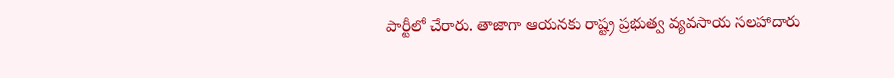పార్టీలో చేరారు. తాజాగా ఆయనకు రాష్ట్ర ప్రభుత్వ వ్యవసాయ సలహాదారు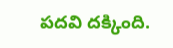పదవి దక్కింది.